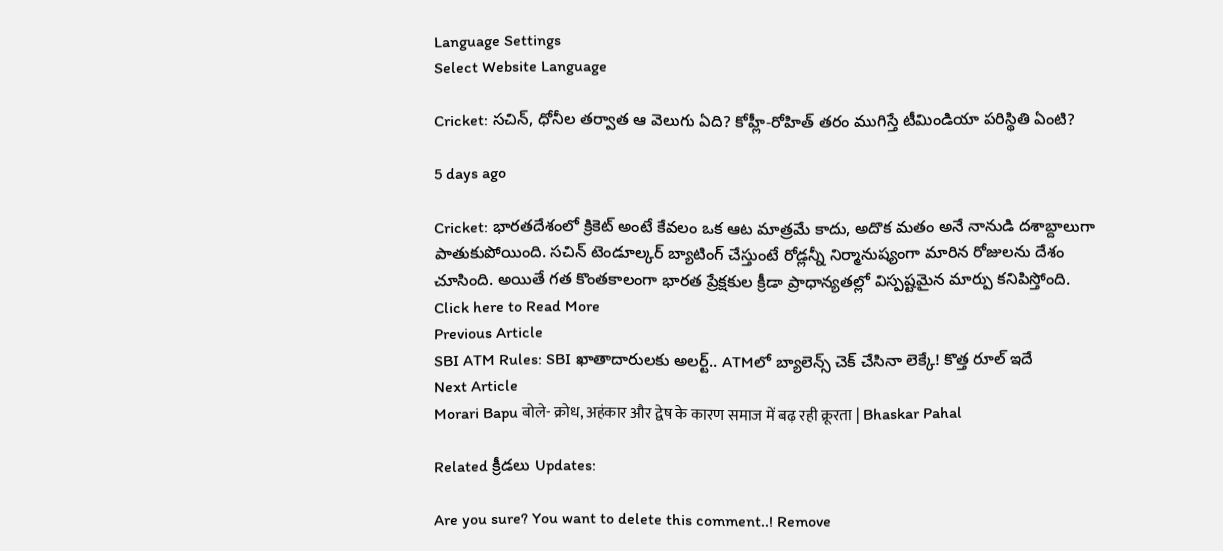Language Settings
Select Website Language

Cricket: సచిన్, ధోనీల తర్వాత ఆ వెలుగు ఏది? కోహ్లీ-రోహిత్ తరం ముగిస్తే టీమిండియా పరిస్థితి ఏంటి?

5 days ago

Cricket: భారతదేశంలో క్రికెట్ అంటే కేవలం ఒక ఆట మాత్రమే కాదు, అదొక మతం అనే నానుడి దశాబ్దాలుగా పాతుకుపోయింది. సచిన్ టెండూల్కర్ బ్యాటింగ్ చేస్తుంటే రోడ్లన్నీ నిర్మానుష్యంగా మారిన రోజులను దేశం చూసింది. అయితే గత కొంతకాలంగా భారత ప్రేక్షకుల క్రీడా ప్రాధాన్యతల్లో విస్పష్టమైన మార్పు కనిపిస్తోంది.
Click here to Read More
Previous Article
SBI ATM Rules: SBI ఖాతాదారులకు అలర్ట్.. ATMలో బ్యాలెన్స్ చెక్ చేసినా లెక్కే! కొత్త రూల్ ఇదే
Next Article
Morari Bapu बोले- क्रोध, अहंकार और द्वेष के कारण समाज में बढ़ रही क्रूरता | Bhaskar Pahal

Related క్రీడలు Updates:

Are you sure? You want to delete this comment..! Remove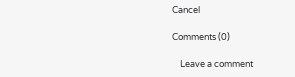Cancel

Comments (0)

    Leave a comment